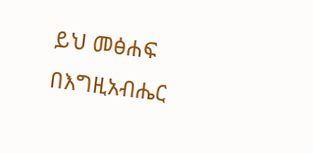ይህ መፅሐፍ በእግዚአብሔር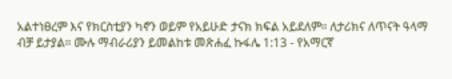አልተነፀረም እና የክርስቲያን ካኖን ወይም የአይሁድ ታናክ ክፍል አይደለም። ለታሪክና ለጥናት ዓላማ ብቻ ይታያል። ሙሉ ማብራሪያን ይመልከቱ መጽሐፈ ኩፋሌ 1:13 - የአማርኛ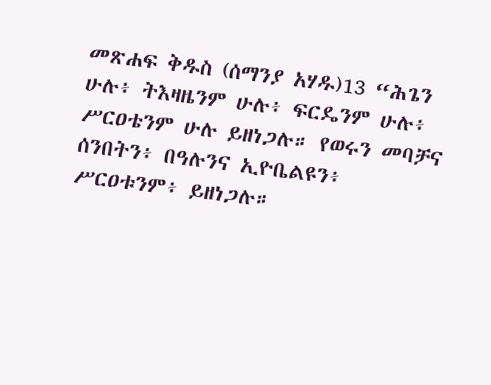መጽሐፍ ቅዱስ (ሰማንያ አሃዱ)13 “ሕጌን ሁሉ፥ ትእዛዜንም ሁሉ፥ ፍርዴንም ሁሉ፥ ሥርዐቴንም ሁሉ ይዘነጋሉ። የወሩን መባቻና ሰንበትን፥ በዓሉንና ኢዮቤልዩን፥ ሥርዐቱንም፥ ይዘነጋሉ።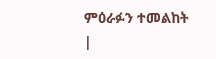ምዕራፉን ተመልከት |